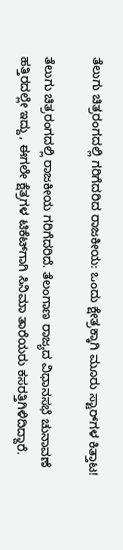ತೆಲುಗು ಚಿತ್ರರಂಗದಲ್ಲಿ ಗರಿಗೆದರಿದ ರಾಜಕೀಯ: ಒಂದು ಕ್ಷೇತ್ರಕ್ಕಾಗಿ ಮೂರು ಸ್ಟಾರ್‌ಗಳ ಕಿತ್ತಾಟ!

ತೆಲುಗು ಚಿತ್ರರಂಗದಲ್ಲಿ ರಾಜಕೀಯ ಗರಿಗೆದರಿದೆ. ತೆಲಂಗಾಣ ರಾಜ್ಯದ ವಿಧಾನಸಭೆ ಚುನಾವಣೆ ಹತ್ತಿರದಲ್ಲೇ ಇದ್ದು, ಈಗಲೇ ಕ್ಷೆತ್ರಗಳ ಟಿಕೆಟ್‌ಗಾಗಿ ಸಿನಿಮಾ ತಾರೆಯರು ಕಸರತ್ತಿಗಿಳಿದಿದ್ದಾರೆ.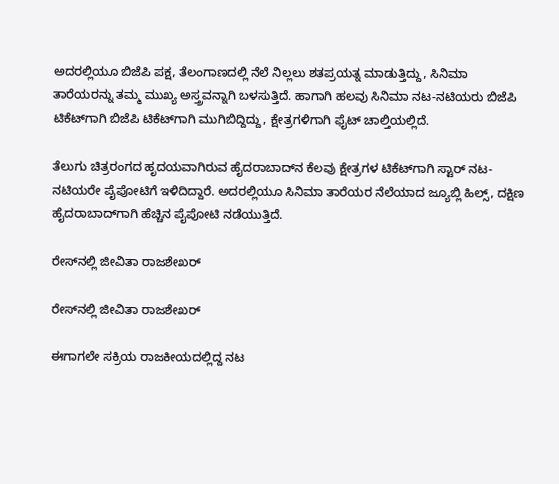ಅದರಲ್ಲಿಯೂ ಬಿಜೆಪಿ ಪಕ್ಷ, ತೆಲಂಗಾಣದಲ್ಲಿ ನೆಲೆ ನಿಲ್ಲಲು ಶತಪ್ರಯತ್ನ ಮಾಡುತ್ತಿದ್ದು, ಸಿನಿಮಾ ತಾರೆಯರನ್ನು ತಮ್ಮ ಮುಖ್ಯ ಅಸ್ತ್ರವನ್ನಾಗಿ ಬಳಸುತ್ತಿದೆ. ಹಾಗಾಗಿ ಹಲವು ಸಿನಿಮಾ ನಟ-ನಟಿಯರು ಬಿಜೆಪಿ ಟಿಕೆಟ್‌ಗಾಗಿ ಬಿಜೆಪಿ ಟಿಕೆಟ್‌ಗಾಗಿ ಮುಗಿಬಿದ್ದಿದ್ದು, ಕ್ಷೇತ್ರಗಳಿಗಾಗಿ ಫೈಟ್ ಚಾಲ್ತಿಯಲ್ಲಿದೆ.

ತೆಲುಗು ಚಿತ್ರರಂಗದ ಹೃದಯವಾಗಿರುವ ಹೈದರಾಬಾದ್‌ನ ಕೆಲವು ಕ್ಷೇತ್ರಗಳ ಟಿಕೆಟ್‌ಗಾಗಿ ಸ್ಟಾರ್ ನಟ-ನಟಿಯರೇ ಪೈಪೋಟಿಗೆ ಇಳಿದಿದ್ದಾರೆ. ಅದರಲ್ಲಿಯೂ ಸಿನಿಮಾ ತಾರೆಯರ ನೆಲೆಯಾದ ಜ್ಯೂಬ್ಲಿ ಹಿಲ್ಸ್, ದಕ್ಷಿಣ ಹೈದರಾಬಾದ್‌ಗಾಗಿ ಹೆಚ್ಚಿನ ಪೈಪೋಟಿ ನಡೆಯುತ್ತಿದೆ.

ರೇಸ್‌ನಲ್ಲಿ ಜೀವಿತಾ ರಾಜಶೇಖರ್

ರೇಸ್‌ನಲ್ಲಿ ಜೀವಿತಾ ರಾಜಶೇಖರ್

ಈಗಾಗಲೇ ಸಕ್ರಿಯ ರಾಜಕೀಯದಲ್ಲಿದ್ದ ನಟ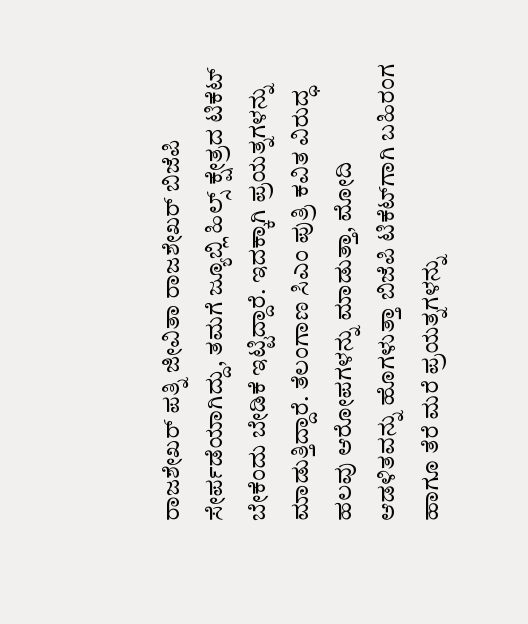ರಾಜಶೇಖರ್ ಪತ್ನಿ ಜೀವಿತಾ ರಾಜಶೇಖರ್ ಬಿಜೆಪಿ ಸೇರ್ಪಡೆಯಾಗಿದ್ದು, ತಮಗೆ ಜ್ಯೂಬ್ಲಿ ಹಿಲ್ಸ್ ಕ್ಷೇತ್ರದ ಟಿಕೆಟ್ ಬೇಕೆಂದು ಬೇಡಿಕೆ ಇಟ್ಟಿದ್ದಾರೆ. ಇದಕ್ಕಾಗಿ ಪ್ರಯತ್ನಗಳನ್ನು ಮಾಡುತ್ತಿದ್ದಾರೆ. ತೆಲಂಗಾಣ ಸಿಎಂ ಪುತ್ರಿ ಕವಿತ ವಿರುದ್ಧ ಹಲವು ಆರೋಪಗಳನ್ನು ಮಾಡುತ್ತಾ, ಮೋದಿ ಆಡಳಿತವನ್ನು ಹೊಗಳುತ್ತಾ ಬಿಜೆಪಿ ಟಿಕೆಟ್‌ಗಾಗಿ ಬಹಿರಂಗ ಹಾಗೂ ತೆರೆ ಮರೆ ಪ್ರಯತ್ನಗಳನ್ನು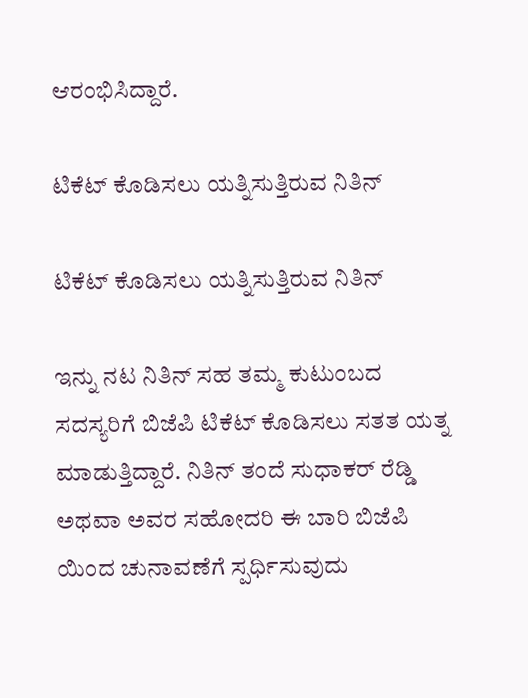ಆರಂಭಿಸಿದ್ದಾರೆ.

ಟಿಕೆಟ್ ಕೊಡಿಸಲು ಯತ್ನಿಸುತ್ತಿರುವ ನಿತಿನ್

ಟಿಕೆಟ್ ಕೊಡಿಸಲು ಯತ್ನಿಸುತ್ತಿರುವ ನಿತಿನ್

ಇನ್ನು ನಟ ನಿತಿನ್ ಸಹ ತಮ್ಮ ಕುಟುಂಬದ ಸದಸ್ಯರಿಗೆ ಬಿಜೆಪಿ ಟಿಕೆಟ್ ಕೊಡಿಸಲು ಸತತ ಯತ್ನ ಮಾಡುತ್ತಿದ್ದಾರೆ. ನಿತಿನ್ ತಂದೆ ಸುಧಾಕರ್ ರೆಡ್ಡಿ ಅಥವಾ ಅವರ ಸಹೋದರಿ ಈ ಬಾರಿ ಬಿಜೆಪಿ ಯಿಂದ ಚುನಾವಣೆಗೆ ಸ್ಪರ್ಧಿಸುವುದು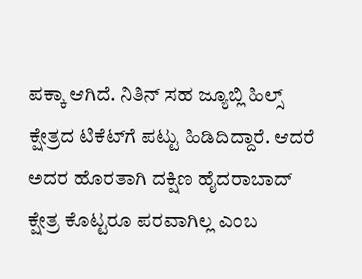ಪಕ್ಕಾ ಆಗಿದೆ. ನಿತಿನ್ ಸಹ ಜ್ಯೂಬ್ಲಿ ಹಿಲ್ಸ್ ಕ್ಷೇತ್ರದ ಟಿಕೆಟ್‌ಗೆ ಪಟ್ಟು ಹಿಡಿದಿದ್ದಾರೆ. ಆದರೆ ಅದರ ಹೊರತಾಗಿ ದಕ್ಷಿಣ ಹೈದರಾಬಾದ್ ಕ್ಷೇತ್ರ ಕೊಟ್ಟರೂ ಪರವಾಗಿಲ್ಲ ಎಂಬ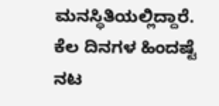ಮನಸ್ಥಿತಿಯಲ್ಲಿದ್ದಾರೆ. ಕೆಲ ದಿನಗಳ ಹಿಂದಷ್ಟೆ ನಟ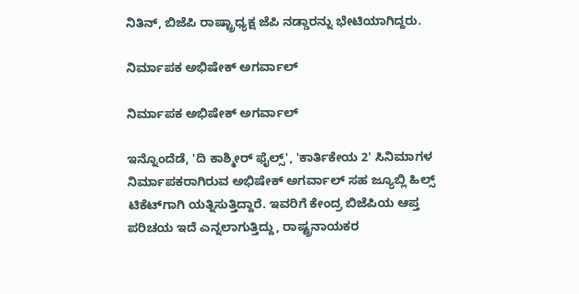ನಿತಿನ್, ಬಿಜೆಪಿ ರಾಷ್ಟ್ರಾಧ್ಯಕ್ಷ ಜೆಪಿ ನಡ್ಡಾರನ್ನು ಭೇಟಿಯಾಗಿದ್ದರು.

ನಿರ್ಮಾಪಕ ಅಭಿಷೇಕ್ ಅಗರ್ವಾಲ್

ನಿರ್ಮಾಪಕ ಅಭಿಷೇಕ್ ಅಗರ್ವಾಲ್

ಇನ್ನೊಂದೆಡೆ, 'ದಿ ಕಾಶ್ಮೀರ್ ಫೈಲ್ಸ್', 'ಕಾರ್ತಿಕೇಯ 2' ಸಿನಿಮಾಗಳ ನಿರ್ಮಾಪಕರಾಗಿರುವ ಅಭಿಷೇಕ್ ಅಗರ್ವಾಲ್ ಸಹ ಜ್ಯೂಬ್ಲಿ ಹಿಲ್ಸ್‌ ಟಿಕೆಟ್‌ಗಾಗಿ ಯತ್ನಿಸುತ್ತಿದ್ದಾರೆ. ಇವರಿಗೆ ಕೇಂದ್ರ ಬಿಜೆಪಿಯ ಆಪ್ತ ಪರಿಚಯ ಇದೆ ಎನ್ನಲಾಗುತ್ತಿದ್ದು, ರಾಷ್ಟ್ರನಾಯಕರ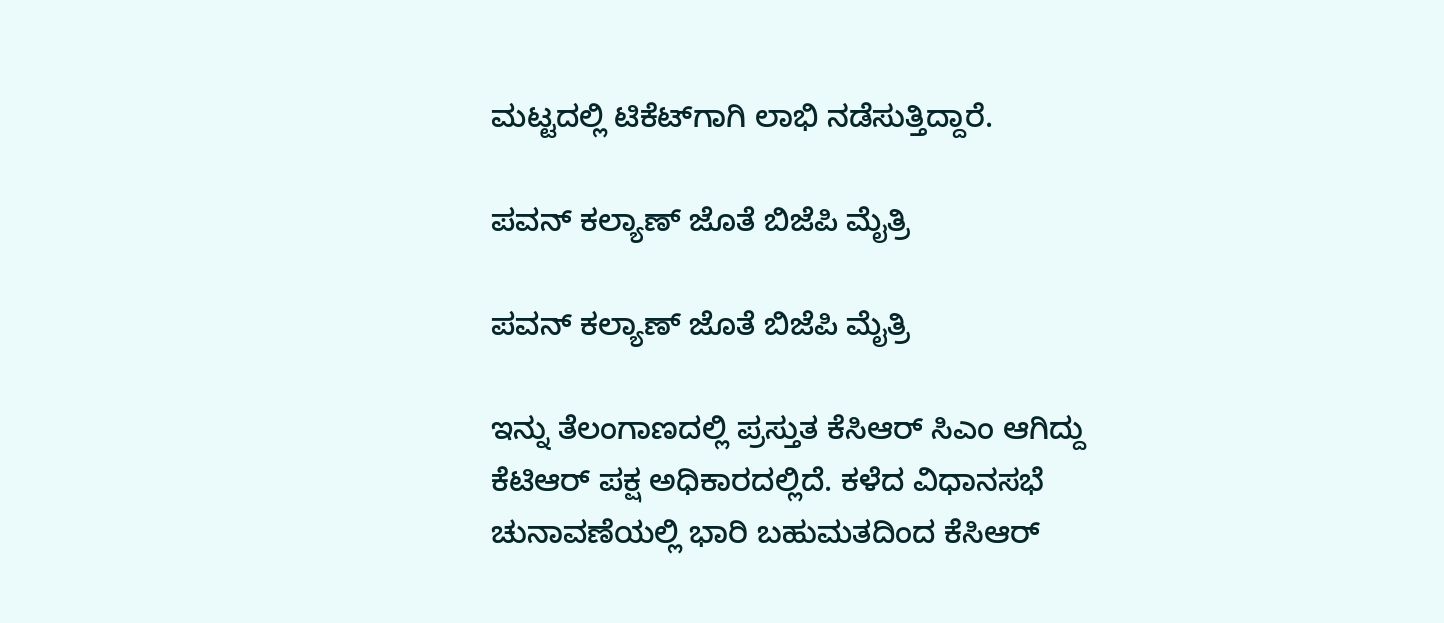ಮಟ್ಟದಲ್ಲಿ ಟಿಕೆಟ್‌ಗಾಗಿ ಲಾಭಿ ನಡೆಸುತ್ತಿದ್ದಾರೆ.

ಪವನ್ ಕಲ್ಯಾಣ್ ಜೊತೆ ಬಿಜೆಪಿ ಮೈತ್ರಿ

ಪವನ್ ಕಲ್ಯಾಣ್ ಜೊತೆ ಬಿಜೆಪಿ ಮೈತ್ರಿ

ಇನ್ನು ತೆಲಂಗಾಣದಲ್ಲಿ ಪ್ರಸ್ತುತ ಕೆಸಿಆರ್ ಸಿಎಂ ಆಗಿದ್ದು ಕೆಟಿಆರ್ ಪಕ್ಷ ಅಧಿಕಾರದಲ್ಲಿದೆ. ಕಳೆದ ವಿಧಾನಸಭೆ ಚುನಾವಣೆಯಲ್ಲಿ ಭಾರಿ ಬಹುಮತದಿಂದ ಕೆಸಿಆರ್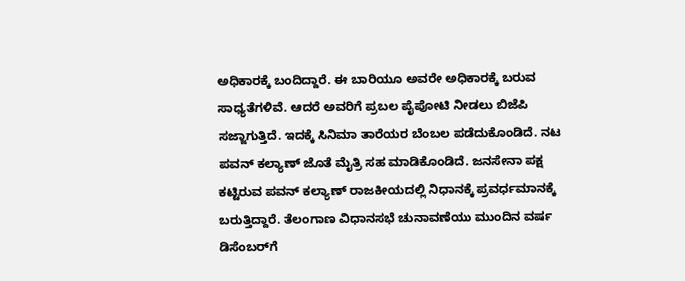ಅಧಿಕಾರಕ್ಕೆ ಬಂದಿದ್ದಾರೆ. ಈ ಬಾರಿಯೂ ಅವರೇ ಅಧಿಕಾರಕ್ಕೆ ಬರುವ ಸಾಧ್ಯತೆಗಳಿವೆ. ಆದರೆ ಅವರಿಗೆ ಪ್ರಬಲ ಪೈಪೋಟಿ ನೀಡಲು ಬಿಜೆಪಿ ಸಜ್ಜಾಗುತ್ತಿದೆ. ಇದಕ್ಕೆ ಸಿನಿಮಾ ತಾರೆಯರ ಬೆಂಬಲ ಪಡೆದುಕೊಂಡಿದೆ. ನಟ ಪವನ್‌ ಕಲ್ಯಾಣ್ ಜೊತೆ ಮೈತ್ರಿ ಸಹ ಮಾಡಿಕೊಂಡಿದೆ. ಜನಸೇನಾ ಪಕ್ಷ ಕಟ್ಟಿರುವ ಪವನ್ ಕಲ್ಯಾಣ್ ರಾಜಕೀಯದಲ್ಲಿ ನಿಧಾನಕ್ಕೆ ಪ್ರವರ್ಧಮಾನಕ್ಕೆ ಬರುತ್ತಿದ್ದಾರೆ. ತೆಲಂಗಾಣ ವಿಧಾನಸಭೆ ಚುನಾವಣೆಯು ಮುಂದಿನ ವರ್ಷ ಡಿಸೆಂಬರ್‌ಗೆ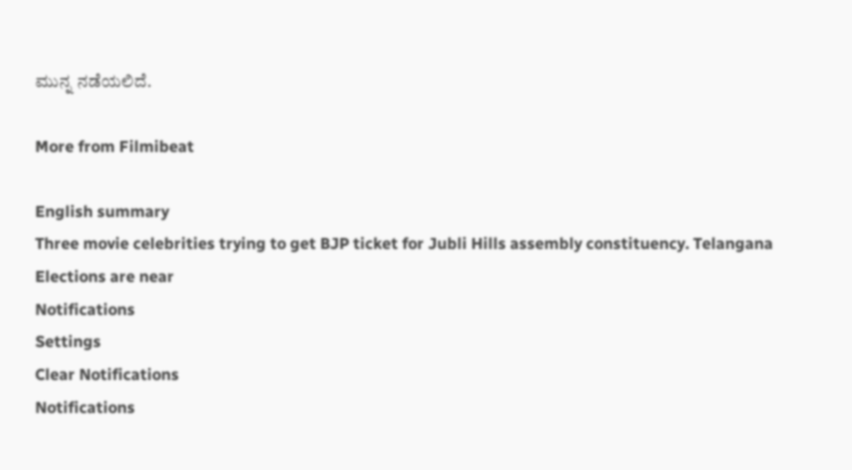ಮುನ್ನ ನಡೆಯಲಿದೆ.

More from Filmibeat

English summary
Three movie celebrities trying to get BJP ticket for Jubli Hills assembly constituency. Telangana Elections are near
Notifications
Settings
Clear Notifications
Notifications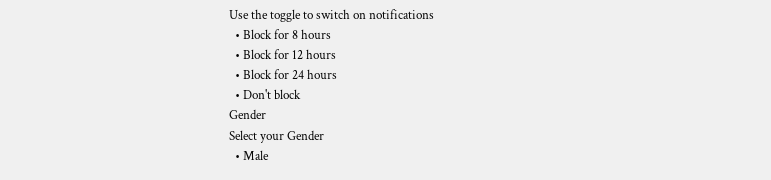Use the toggle to switch on notifications
  • Block for 8 hours
  • Block for 12 hours
  • Block for 24 hours
  • Don't block
Gender
Select your Gender
  • Male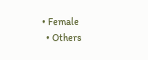• Female
  • Others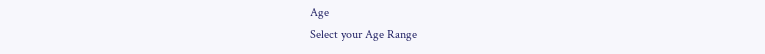Age
Select your Age Range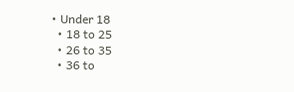• Under 18
  • 18 to 25
  • 26 to 35
  • 36 to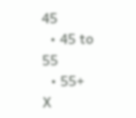45
  • 45 to 55
  • 55+
X